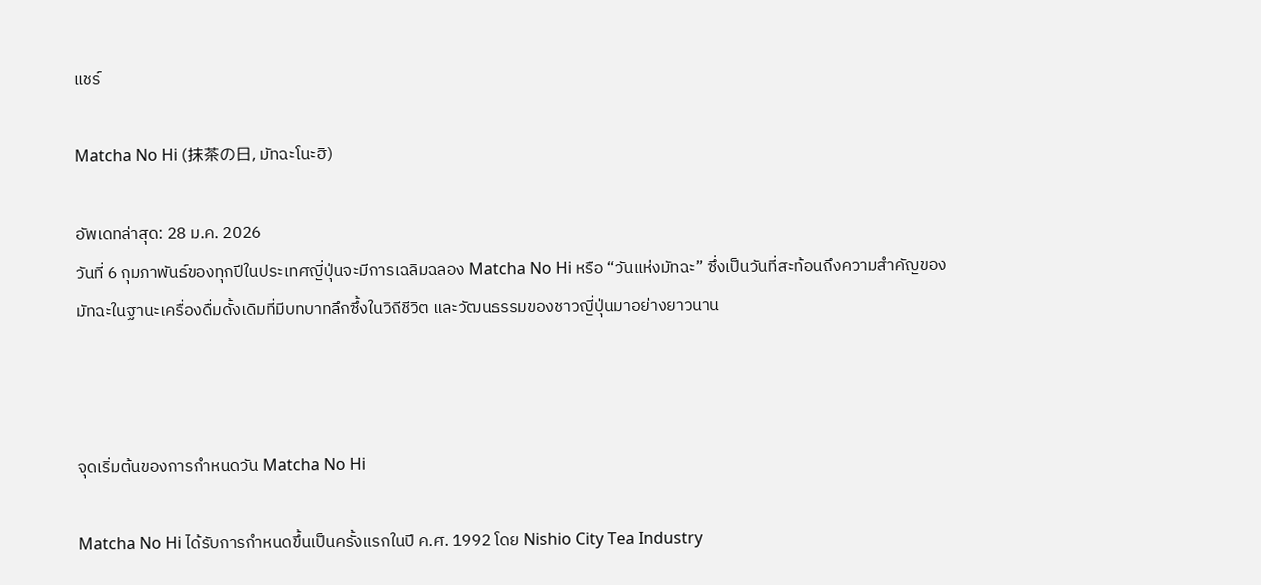แชร์

Matcha No Hi (抹茶の日, มัทฉะโนะฮิ)

อัพเดทล่าสุด: 28 ม.ค. 2026
วันที่ 6 กุมภาพันธ์ของทุกปีในประเทศญี่ปุ่นจะมีการเฉลิมฉลอง Matcha No Hi หรือ “วันแห่งมัทฉะ” ซึ่งเป็นวันที่สะท้อนถึงความสำคัญของมัทฉะในฐานะเครื่องดื่มดั้งเดิมที่มีบทบาทลึกซึ้งในวิถีชีวิต และวัฒนธรรมของชาวญี่ปุ่นมาอย่างยาวนาน



จุดเริ่มต้นของการกำหนดวัน Matcha No Hi

Matcha No Hi ได้รับการกำหนดขึ้นเป็นครั้งแรกในปี ค.ศ. 1992 โดย Nishio City Tea Industry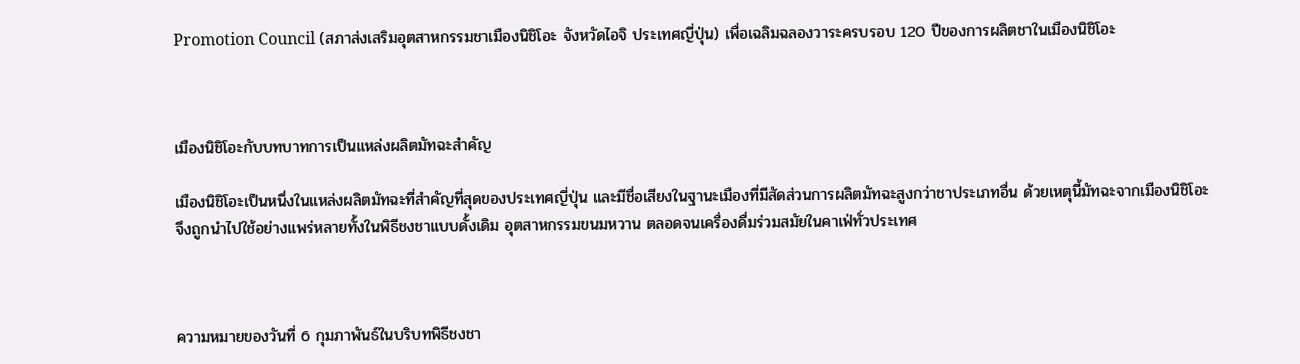Promotion Council (สภาส่งเสริมอุตสาหกรรมชาเมืองนิชิโอะ จังหวัดไอจิ ประเทศญี่ปุ่น) เพื่อเฉลิมฉลองวาระครบรอบ 120 ปีของการผลิตชาในเมืองนิชิโอะ



เมืองนิชิโอะกับบทบาทการเป็นแหล่งผลิตมัทฉะสำคัญ

เมืองนิชิโอะเป็นหนึ่งในแหล่งผลิตมัทฉะที่สำคัญที่สุดของประเทศญี่ปุ่น และมีชื่อเสียงในฐานะเมืองที่มีสัดส่วนการผลิตมัทฉะสูงกว่าชาประเภทอื่น ด้วยเหตุนี้มัทฉะจากเมืองนิชิโอะจึงถูกนำไปใช้อย่างแพร่หลายทั้งในพิธีชงชาแบบดั้งเดิม อุตสาหกรรมขนมหวาน ตลอดจนเครื่องดื่มร่วมสมัยในคาเฟ่ทั่วประเทศ



ความหมายของวันที่ 6 กุมภาพันธ์ในบริบทพิธีชงชา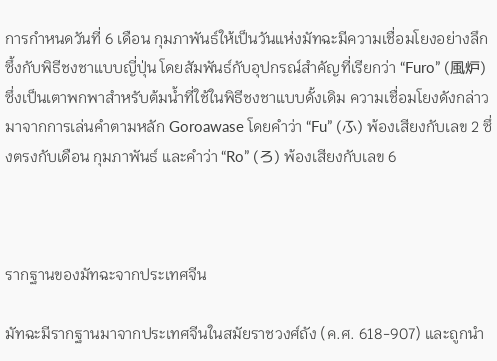การกำหนดวันที่ 6 เดือน กุมภาพันธ์ให้เป็นวันแห่งมัทฉะมีความเชื่อมโยงอย่างลึกซึ้งกับพิธีชงชาแบบญี่ปุ่น โดยสัมพันธ์กับอุปกรณ์สำคัญที่เรียกว่า “Furo” (風炉) ซึ่งเป็นเตาพกพาสำหรับต้มน้ำที่ใช้ในพิธีชงชาแบบดั้งเดิม ความเชื่อมโยงดังกล่าวมาจากการเล่นคำตามหลัก Goroawase โดยคำว่า “Fu” (ふ) พ้องเสียงกับเลข 2 ซึ่งตรงกับเดือน กุมภาพันธ์ และคำว่า “Ro” (ろ) พ้องเสียงกับเลข 6



รากฐานของมัทฉะจากประเทศจีน

มัทฉะมีรากฐานมาจากประเทศจีนในสมัยราชวงศ์ถัง (ค.ศ. 618-907) และถูกนำ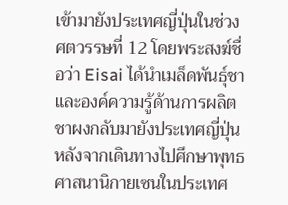เข้ามายังประเทศญี่ปุ่นในช่วงศตวรรษที่ 12 โดยพระสงฆ์ชื่อว่า Eisai ได้นำเมล็ดพันธุ์ชา และองค์ความรู้ด้านการผลิตชาผงกลับมายังประเทศญี่ปุ่น หลังจากเดินทางไปศึกษาพุทธศาสนานิกายเซนในประเทศ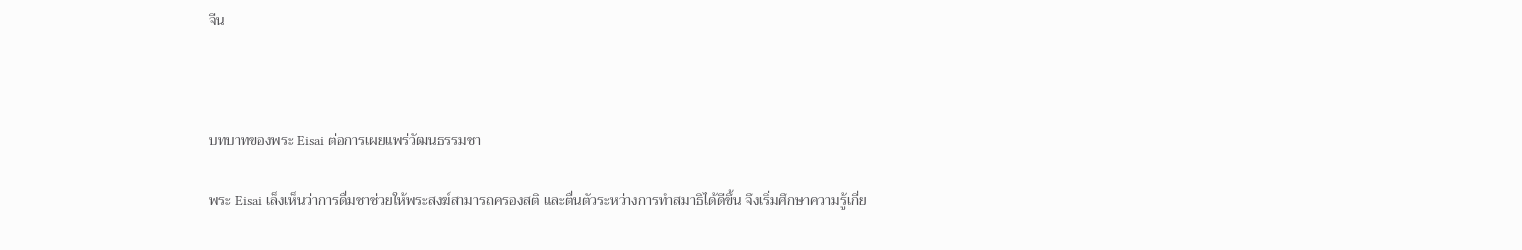จีน



บทบาทของพระ Eisai ต่อการเผยแพร่วัฒนธรรมชา

พระ Eisai เล็งเห็นว่าการดื่มชาช่วยให้พระสงฆ์สามารถครองสติ และตื่นตัวระหว่างการทำสมาธิได้ดีขึ้น จึงเริ่มศึกษาความรู้เกี่ย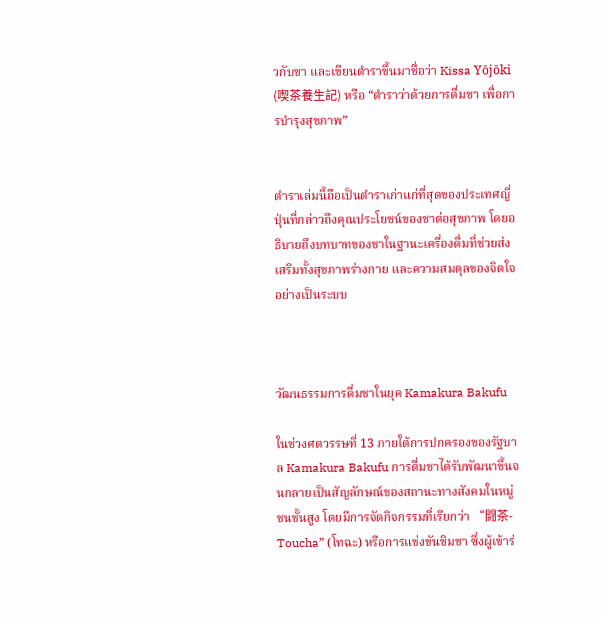วกับชา และเขียนตำราขึ้นมาชื่อว่า Kissa Yōjōki (喫茶養生記) หรือ “ตำราว่าด้วยการดื่มชา เพื่อการบำรุงสุขภาพ”


ตำราเล่มนี้ถือเป็นตำราเก่าแก่ที่สุดของประเทศญี่ปุ่นที่กล่าวถึงคุณประโยชน์ของชาต่อสุขภาพ โดยอธิบายถึงบทบาทของชาในฐานะเครื่องดื่มที่ช่วยส่งเสริมทั้งสุขภาพร่างกาย และความสมดุลของจิตใจอย่างเป็นระบบ



วัฒนธรรมการดื่มชาในยุค Kamakura Bakufu

ในช่วงศตวรรษที่ 13 ภายใต้การปกครองของรัฐบาล Kamakura Bakufu การดื่มชาได้รับพัฒนาขึ้นจนกลายเป็นสัญลักษณ์ของสถานะทางสังคมในหมู่ชนชั้นสูง โดยมีการจัดกิจกรรมที่เรียกว่า “闘茶-Toucha” (โทฉะ) หรือการแข่งขันชิมชา ซึ่งผู้เข้าร่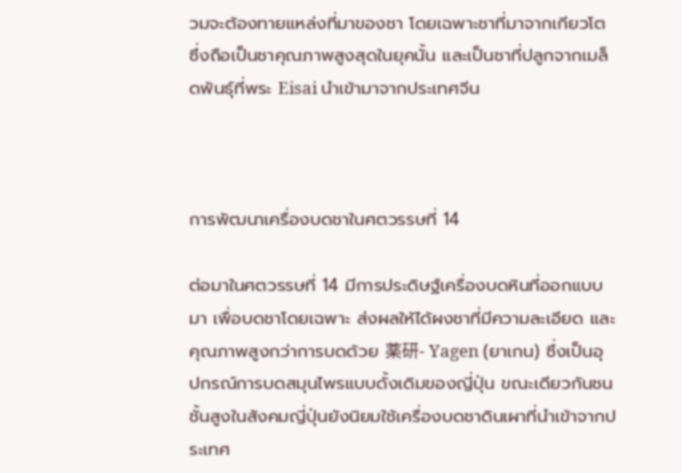วมจะต้องทายแหล่งที่มาของชา โดยเฉพาะชาที่มาจากเกียวโต ซึ่งถือเป็นชาคุณภาพสูงสุดในยุคนั้น และเป็นชาที่ปลูกจากเมล็ดพันธุ์ที่พระ Eisai นำเข้ามาจากประเทศจีน



การพัฒนาเครื่องบดชาในศตวรรษที่ 14

ต่อมาในศตวรรษที่ 14 มีการประดิษฐ์เครื่องบดหินที่ออกแบบมา เพื่อบดชาโดยเฉพาะ ส่งผลให้ได้ผงชาที่มีความละเอียด และคุณภาพสูงกว่าการบดด้วย 薬研- Yagen (ยาเกน) ซึ่งเป็นอุปกรณ์การบดสมุนไพรแบบดั้งเดิมของญี่ปุ่น ขณะเดียวกันชนชั้นสูงในสังคมญี่ปุ่นยังนิยมใช้เครื่องบดชาดินเผาที่นำเข้าจากประเทศ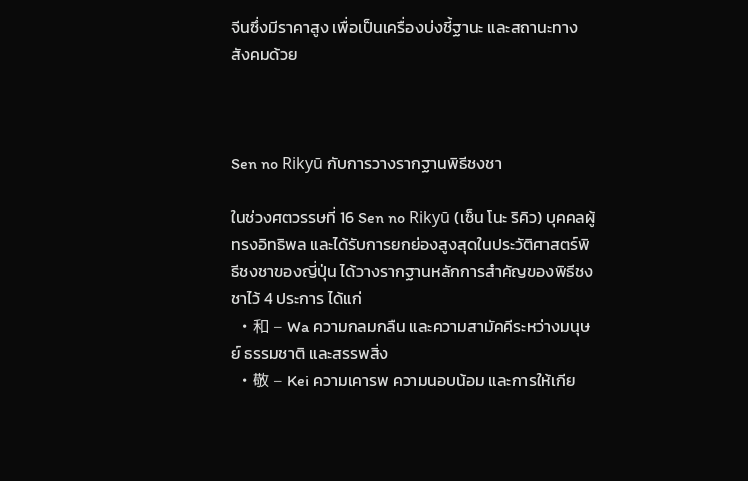จีนซึ่งมีราคาสูง เพื่อเป็นเครื่องบ่งชี้ฐานะ และสถานะทางสังคมด้วย



Sen no Rikyū กับการวางรากฐานพิธีชงชา

ในช่วงศตวรรษที่ 16 Sen no Rikyū (เซ็น โนะ ริคิว) บุคคลผู้ทรงอิทธิพล และได้รับการยกย่องสูงสุดในประวัติศาสตร์พิธีชงชาของญี่ปุ่น ได้วางรากฐานหลักการสำคัญของพิธีชงชาไว้ 4 ประการ ได้แก่
  • 和 – Wa ความกลมกลืน และความสามัคคีระหว่างมนุษย์ ธรรมชาติ และสรรพสิ่ง
  • 敬 – Kei ความเคารพ ความนอบน้อม และการให้เกีย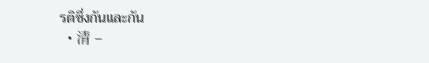รติซึ่งกันและกัน
  • 清 –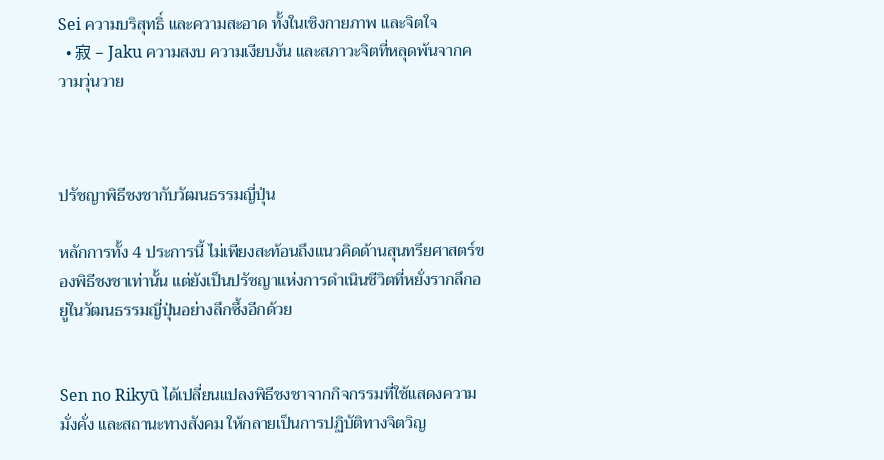Sei ความบริสุทธิ์ และความสะอาด ทั้งในเชิงกายภาพ และจิตใจ
  • 寂 – Jaku ความสงบ ความเงียบงัน และสภาวะจิตที่หลุดพ้นจากความวุ่นวาย



ปรัชญาพิธีชงชากับวัฒนธรรมญี่ปุ่น

หลักการทั้ง 4 ประการนี้ ไม่เพียงสะท้อนถึงแนวคิดด้านสุนทรียศาสตร์ของพิธีชงชาเท่านั้น แต่ยังเป็นปรัชญาแห่งการดำเนินชีวิตที่หยั่งรากลึกอยู่ในวัฒนธรรมญี่ปุ่นอย่างลึกซึ้งอีกด้วย


Sen no Rikyū ได้เปลี่ยนแปลงพิธีชงชาจากกิจกรรมที่ใช้แสดงความมั่งคั่ง และสถานะทางสังคม ให้กลายเป็นการปฏิบัติทางจิตวิญ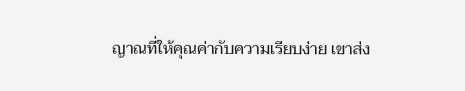ญาณที่ให้คุณค่ากับความเรียบง่าย เขาส่ง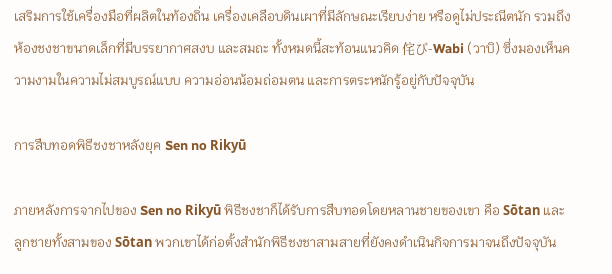เสริมการใช้เครื่องมือที่ผลิตในท้องถิ่น เครื่องเคลือบดินเผาที่มีลักษณะเรียบง่าย หรือดูไม่ประณีตนัก รวมถึงห้องชงชาขนาดเล็กที่มีบรรยากาศสงบ และสมถะ ทั้งหมดนี้สะท้อนแนวคิด 侘び-Wabi (วาบิ) ซึ่งมองเห็นความงามในความไม่สมบูรณ์แบบ ความอ่อนน้อมถ่อมตน และการตระหนักรู้อยู่กับปัจจุบัน

การสืบทอดพิธีชงชาหลังยุค Sen no Rikyū

ภายหลังการจากไปของ Sen no Rikyū พิธีชงชาก็ได้รับการสืบทอดโดยหลานชายของเขา คือ Sōtan และลูกชายทั้งสามของ Sōtan พวกเขาได้ก่อตั้งสำนักพิธีชงชาสามสายที่ยังคงดำเนินกิจการมาจนถึงปัจจุบัน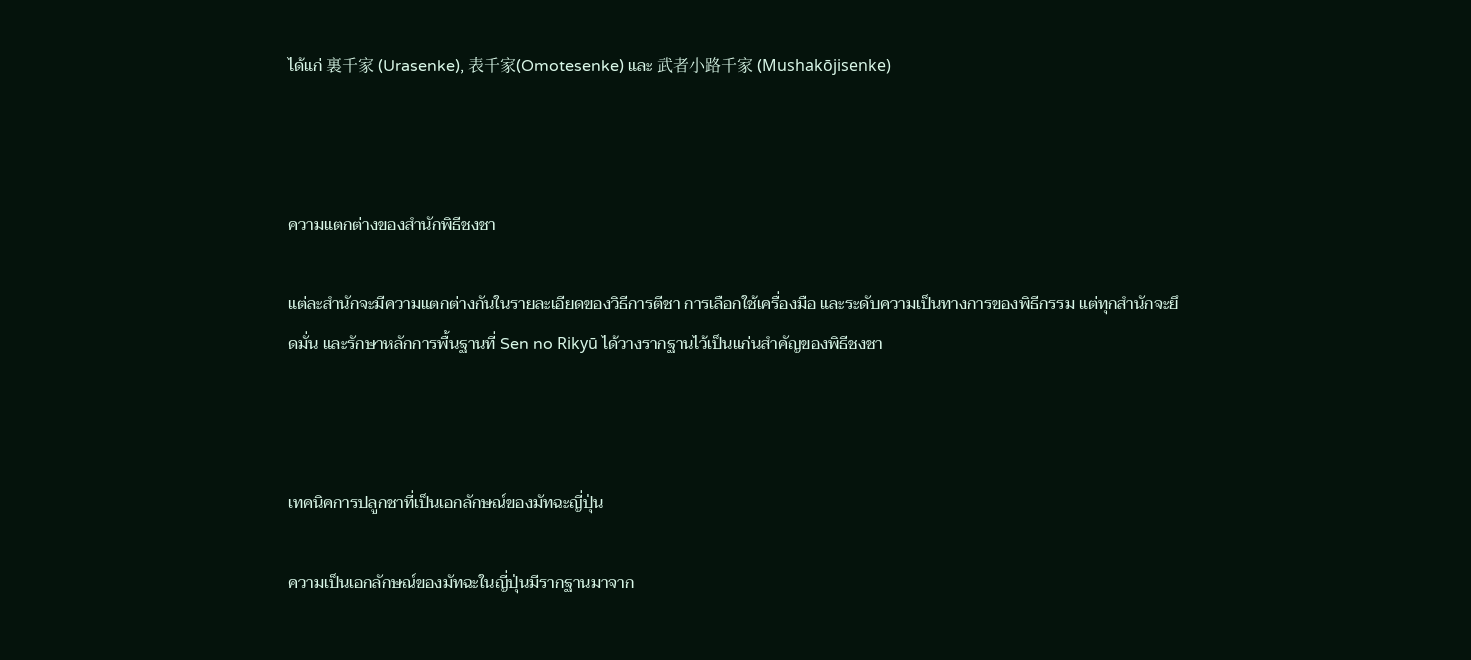ได้แก่ 裏千家 (Urasenke), 表千家(Omotesenke) และ 武者小路千家 (Mushakōjisenke)



ความแตกต่างของสำนักพิธีชงชา

แต่ละสำนักจะมีความแตกต่างกันในรายละเอียดของวิธีการตีชา การเลือกใช้เครื่องมือ และระดับความเป็นทางการของพิธีกรรม แต่ทุกสำนักจะยึดมั่น และรักษาหลักการพื้นฐานที่ Sen no Rikyū ได้วางรากฐานไว้เป็นแก่นสำคัญของพิธีชงชา



เทคนิคการปลูกชาที่เป็นเอกลักษณ์ของมัทฉะญี่ปุ่น

ความเป็นเอกลักษณ์ของมัทฉะในญี่ปุ่นมีรากฐานมาจาก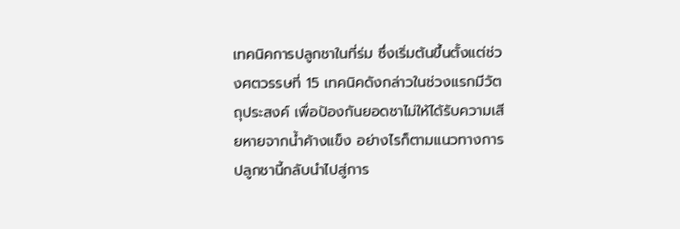เทคนิคการปลูกชาในที่ร่ม ซึ่งเริ่มต้นขึ้นตั้งแต่ช่วงศตวรรษที่ 15 เทคนิคดังกล่าวในช่วงแรกมีวัตถุประสงค์ เพื่อป้องกันยอดชาไม่ให้ได้รับความเสียหายจากน้ำค้างแข็ง อย่างไรก็ตามแนวทางการปลูกชานี้กลับนำไปสู่การ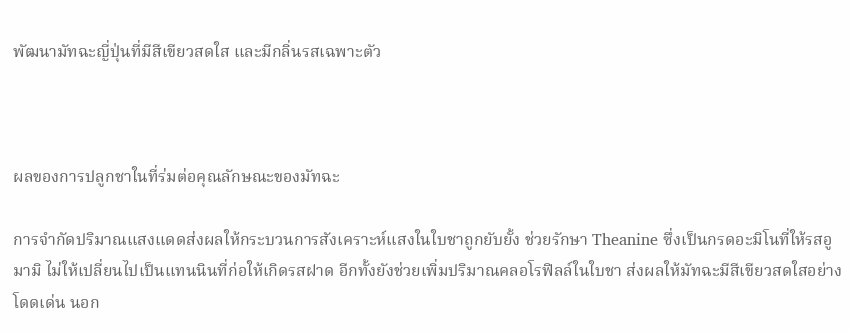พัฒนามัทฉะญี่ปุ่นที่มีสีเขียวสดใส และมีกลิ่นรสเฉพาะตัว



ผลของการปลูกชาในที่ร่มต่อคุณลักษณะของมัทฉะ

การจำกัดปริมาณแสงแดดส่งผลให้กระบวนการสังเคราะห์แสงในใบชาถูกยับยั้ง ช่วยรักษา Theanine ซึ่งเป็นกรดอะมิโนที่ให้รสอูมามิ ไม่ให้เปลี่ยนไปเป็นแทนนินที่ก่อให้เกิดรสฝาด อีกทั้งยังช่วยเพิ่มปริมาณคลอโรฟิลล์ในใบชา ส่งผลให้มัทฉะมีสีเขียวสดใสอย่างโดดเด่น นอก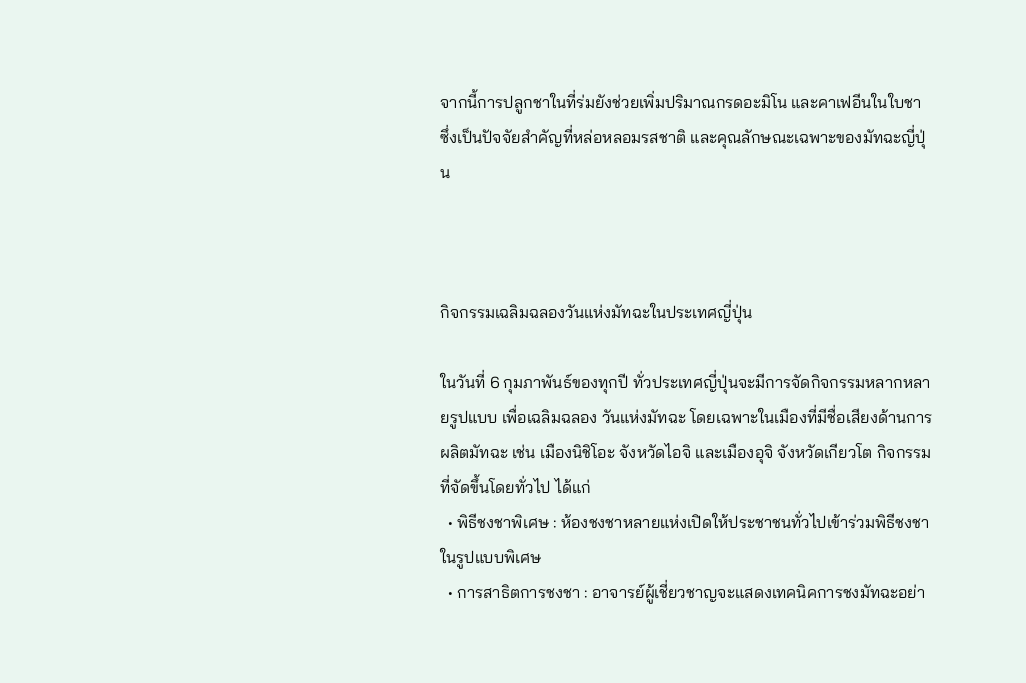จากนี้การปลูกชาในที่ร่มยังช่วยเพิ่มปริมาณกรดอะมิโน และคาเฟอีนในใบชา ซึ่งเป็นปัจจัยสำคัญที่หล่อหลอมรสชาติ และคุณลักษณะเฉพาะของมัทฉะญี่ปุ่น



กิจกรรมเฉลิมฉลองวันแห่งมัทฉะในประเทศญี่ปุ่น

ในวันที่ 6 กุมภาพันธ์ของทุกปี ทั่วประเทศญี่ปุ่นจะมีการจัดกิจกรรมหลากหลายรูปแบบ เพื่อเฉลิมฉลอง วันแห่งมัทฉะ โดยเฉพาะในเมืองที่มีชื่อเสียงด้านการผลิตมัทฉะ เช่น เมืองนิชิโอะ จังหวัดไอจิ และเมืองอุจิ จังหวัดเกียวโต กิจกรรมที่จัดขึ้นโดยทั่วไป ได้แก่
  • พิธีชงชาพิเศษ : ห้องชงชาหลายแห่งเปิดให้ประชาชนทั่วไปเข้าร่วมพิธีชงชาในรูปแบบพิเศษ
  • การสาธิตการชงชา : อาจารย์ผู้เชี่ยวชาญจะแสดงเทคนิคการชงมัทฉะอย่า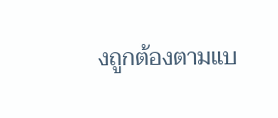งถูกต้องตามแบ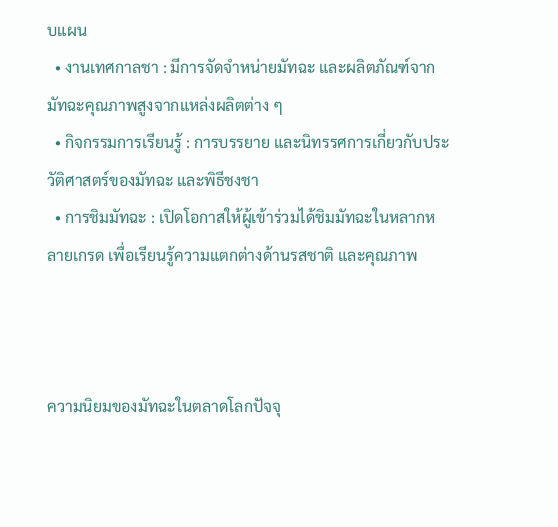บแผน
  • งานเทศกาลชา : มีการจัดจำหน่ายมัทฉะ และผลิตภัณฑ์จากมัทฉะคุณภาพสูงจากแหล่งผลิตต่าง ๆ
  • กิจกรรมการเรียนรู้ : การบรรยาย และนิทรรศการเกี่ยวกับประวัติศาสตร์ของมัทฉะ และพิธีชงชา
  • การชิมมัทฉะ : เปิดโอกาสให้ผู้เข้าร่วมได้ชิมมัทฉะในหลากหลายเกรด เพื่อเรียนรู้ความแตกต่างด้านรสชาติ และคุณภาพ



ความนิยมของมัทฉะในตลาดโลกปัจจุ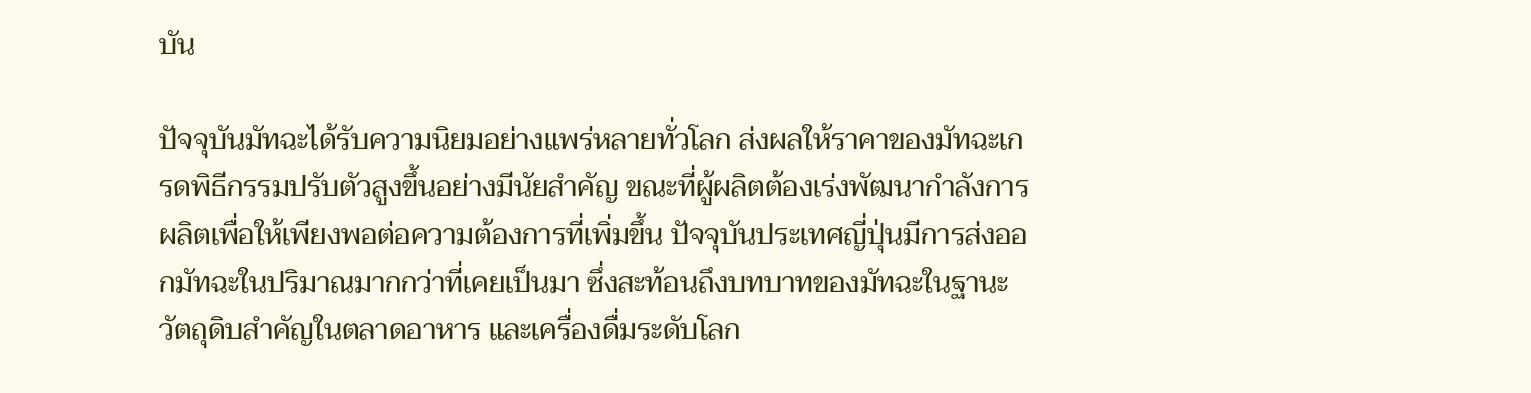บัน

ปัจจุบันมัทฉะได้รับความนิยมอย่างแพร่หลายทั่วโลก ส่งผลให้ราคาของมัทฉะเกรดพิธีกรรมปรับตัวสูงขึ้นอย่างมีนัยสำคัญ ขณะที่ผู้ผลิตต้องเร่งพัฒนากำลังการผลิตเพื่อให้เพียงพอต่อความต้องการที่เพิ่มขึ้น ปัจจุบันประเทศญี่ปุ่นมีการส่งออกมัทฉะในปริมาณมากกว่าที่เคยเป็นมา ซึ่งสะท้อนถึงบทบาทของมัทฉะในฐานะวัตถุดิบสำคัญในตลาดอาหาร และเครื่องดื่มระดับโลก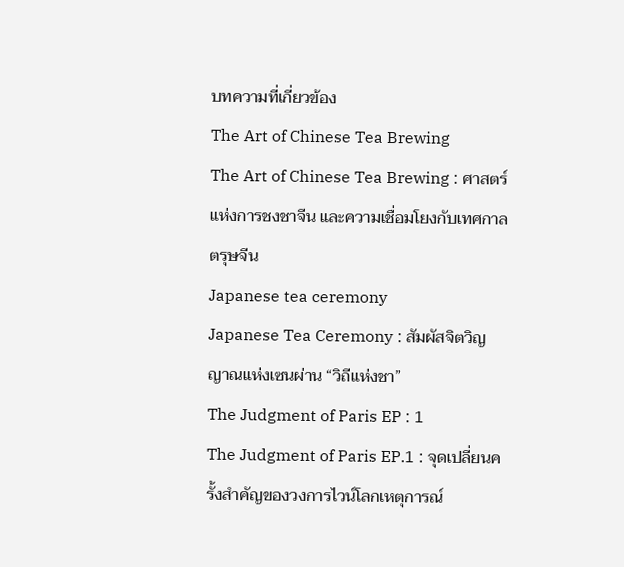บทความที่เกี่ยวข้อง
The Art of Chinese Tea Brewing
The Art of Chinese Tea Brewing : ศาสตร์แห่งการชงชาจีน และความเชื่อมโยงกับเทศกาลตรุษจีน
Japanese tea ceremony
Japanese Tea Ceremony : สัมผัสจิตวิญญาณแห่งเซนผ่าน “วิถีแห่งชา”
The Judgment of Paris EP : 1
The Judgment of Paris EP.1 : จุดเปลี่ยนครั้งสำคัญของวงการไวน์โลกเหตุการณ์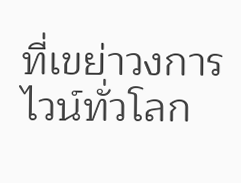ที่เขย่าวงการไวน์ทั่วโลก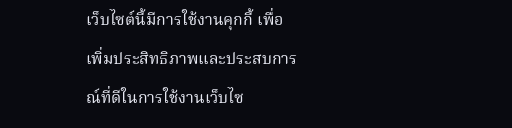เว็บไซต์นี้มีการใช้งานคุกกี้ เพื่อเพิ่มประสิทธิภาพและประสบการณ์ที่ดีในการใช้งานเว็บไซ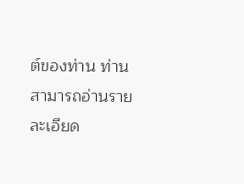ต์ของท่าน ท่านสามารถอ่านรายละเอียด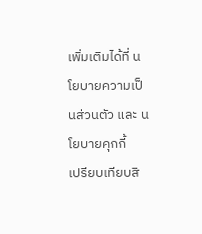เพิ่มเติมได้ที่ นโยบายความเป็นส่วนตัว และ นโยบายคุกกี้
เปรียบเทียบสิ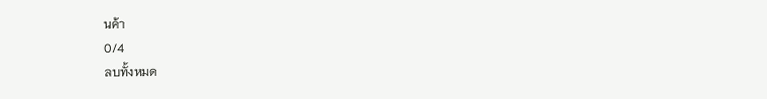นค้า
0/4
ลบทั้งหมด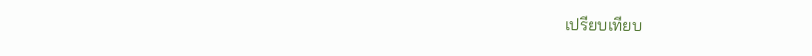เปรียบเทียบ